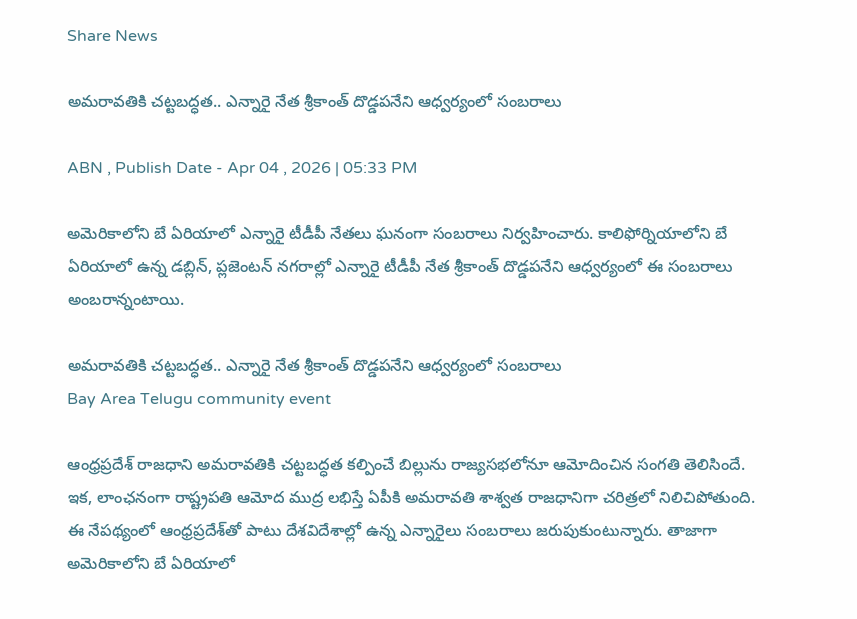Share News

అమరావతికి చట్టబద్ధత.. ఎన్నారై నేత శ్రీకాంత్ దొడ్డపనేని ఆధ్వర్యంలో సంబరాలు

ABN , Publish Date - Apr 04 , 2026 | 05:33 PM

అమెరికాలోని బే ఏరియాలో ఎన్నారై టీడీపీ నేతలు ఘనంగా సంబరాలు నిర్వహించారు. కాలిఫోర్నియాలోని బే ఏరియాలో ఉన్న డబ్లిన్, ప్లజెంటన్ నగరాల్లో ఎన్నారై టీడీపీ నేత శ్రీకాంత్ దొడ్డపనేని ఆధ్వర్యంలో ఈ సంబరాలు అంబరాన్నంటాయి.

అమరావతికి చట్టబద్ధత.. ఎన్నారై నేత శ్రీకాంత్ దొడ్డపనేని ఆధ్వర్యంలో సంబరాలు
Bay Area Telugu community event

ఆంధ్రప్రదేశ్ రాజధాని అమరావతికి చట్టబద్ధత కల్పించే బిల్లును రాజ్యసభలోనూ ఆమోదించిన సంగతి తెలిసిందే. ఇక, లాంఛనంగా రాష్ట్రపతి ఆమోద ముద్ర లభిస్తే ఏపీకి అమరావతి శాశ్వత రాజధానిగా చరిత్రలో నిలిచిపోతుంది. ఈ నేపథ్యంలో ఆంధ్రప్రదేశ్‌తో పాటు దేశవిదేశాల్లో ఉన్న ఎన్నారైలు సంబరాలు జరుపుకుంటున్నారు. తాజాగా అమెరికాలోని బే ఏరియాలో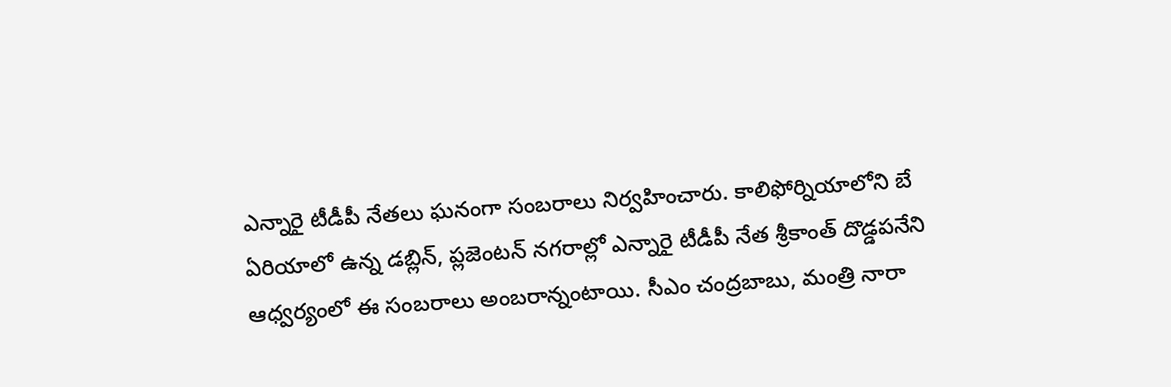ఎన్నారై టీడీపీ నేతలు ఘనంగా సంబరాలు నిర్వహించారు. కాలిఫోర్నియాలోని బే ఏరియాలో ఉన్న డబ్లిన్, ప్లజెంటన్ నగరాల్లో ఎన్నారై టీడీపీ నేత శ్రీకాంత్ దొడ్డపనేని ఆధ్వర్యంలో ఈ సంబరాలు అంబరాన్నంటాయి. సీఎం చంద్రబాబు, మంత్రి నారా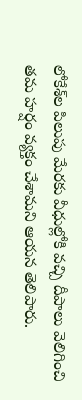లోకేశ్‌ల పిలుపు మేరకు వీధుల్లోకి వచ్చి దీపాలు వెలిగించి తమ హర్షం వ్యక్తం చేశామని ఆయన తెలిపారు.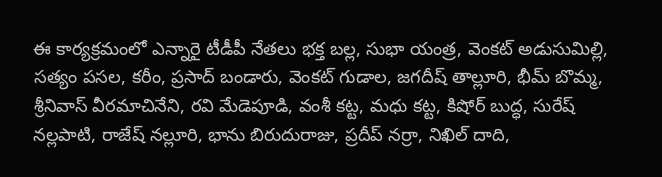ఈ కార్యక్రమంలో ఎన్నారై టీడీపీ నేతలు భక్త బల్ల, సుభా యంత్ర, వెంకట్ అడుసుమిల్లి, సత్యం పసల, కరీం, ప్రసాద్ బండారు, వెంకట్ గుడాల, జగదీష్ తాల్లూరి, భీమ్ బొమ్మ, శ్రీనివాస్ వీరమాచినేని, రవి మేడెపూడి, వంశీ కట్ట, మధు కట్ట, కిషోర్ బుద్ధ, సురేష్ నల్లపాటి, రాజేష్ నల్లూరి, భాను బిరుదురాజు, ప్రదీప్ నర్రా, నిఖిల్ దాది,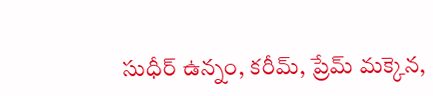సుధీర్ ఉన్నం, కరీమ్, ప్రేమ్ మక్కెన,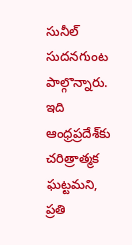సునీల్ సుదనగుంట పాల్గొన్నారు. ఇది ఆంధ్రప్రదేశ్‌కు చరిత్రాత్మక ఘట్టమని, ప్రతి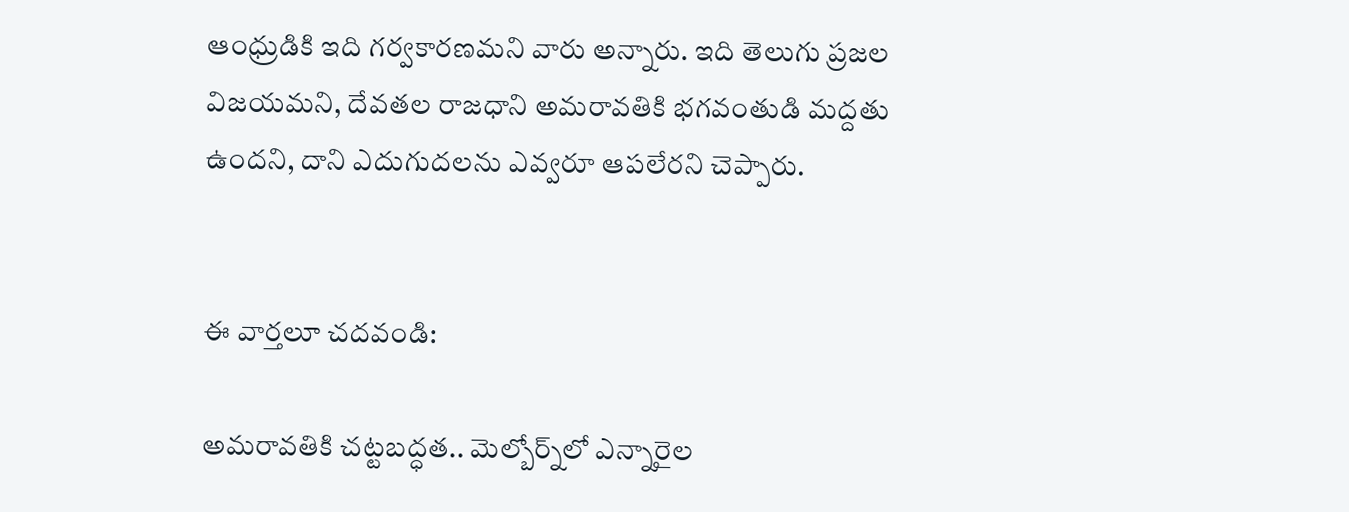ఆంధ్రుడికి ఇది గర్వకారణమని వారు అన్నారు. ఇది తెలుగు ప్రజల విజయమని, దేవతల రాజధాని అమరావతికి భగవంతుడి మద్దతు ఉందని, దాని ఎదుగుదలను ఎవ్వరూ ఆపలేరని చెప్పారు.


ఈ వార్తలూ చదవండి:

అమరావతికి చట్టబద్ధత.. మెల్బోర్న్‌లో ఎన్నారైల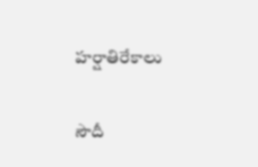హర్షాతిరేకాలు

సౌదీ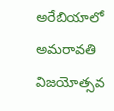అరేబియాలో అమరావతి విజయోత్సవ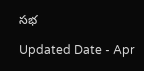సభ

Updated Date - Apr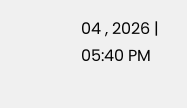04 , 2026 | 05:40 PM